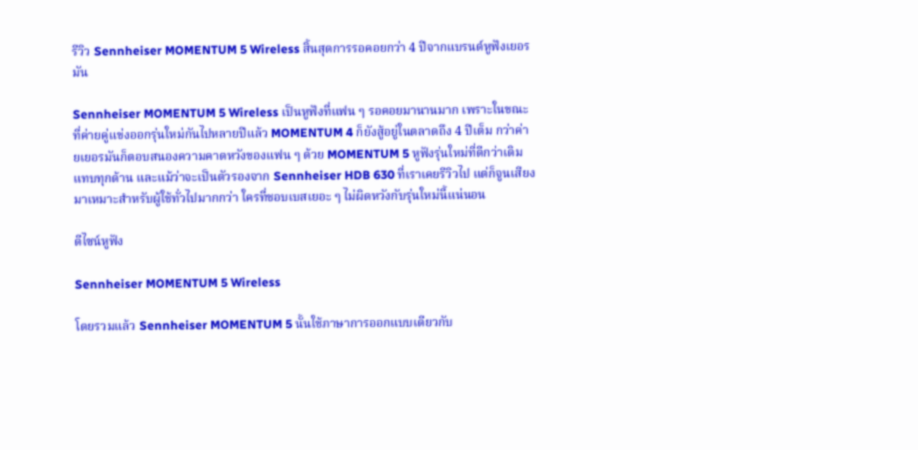รีวิว Sennheiser MOMENTUM 5 Wireless สิ้นสุดการรอคอยกว่า 4 ปีจากแบรนด์หูฟังเยอรมัน

Sennheiser MOMENTUM 5 Wireless เป็นหูฟังที่แฟน ๆ รอคอยมานานมาก เพราะในขณะที่ค่ายคู่แข่งออกรุ่นใหม่กันไปหลายปีแล้ว MOMENTUM 4 ก็ยังสู้อยู่ในตลาดถึง 4 ปีเต็ม กว่าค่ายเยอรมันก็ตอบสนองความคาดหวังของแฟน ๆ ด้วย MOMENTUM 5 หูฟังรุ่นใหม่ที่ดีกว่าเดิมแทบทุกด้าน และแม้ว่าจะเป็นตัวรองจาก Sennheiser HDB 630 ที่เราเคยรีวิวไป แต่ก็จูนเสียงมาเหมาะสำหรับผู้ใช้ทั่วไปมากกว่า ใครที่ชอบเบสเยอะ ๆ ไม่ผิดหวังกับรุ่นใหม่นี้แน่นอน

ดีไซน์หูฟัง

Sennheiser MOMENTUM 5 Wireless

โดยรวมแล้ว Sennheiser MOMENTUM 5 นั้นใช้ภาษาการออกแบบเดียวกับ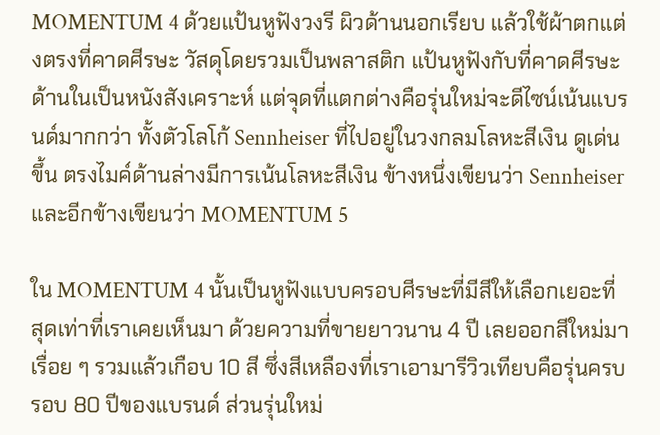MOMENTUM 4 ด้วยแป้นหูฟังวงรี ผิวด้านนอกเรียบ แล้วใช้ผ้าตกแต่งตรงที่คาดศีรษะ วัสดุโดยรวมเป็นพลาสติก แป้นหูฟังกับที่คาดศีรษะด้านในเป็นหนังสังเคราะห์ แต่จุดที่แตกต่างคือรุ่นใหม่จะดีไซน์เน้นแบรนด์มากกว่า ทั้งตัวโลโก้ Sennheiser ที่ไปอยู่ในวงกลมโลหะสีเงิน ดูเด่นขึ้น ตรงไมค์ด้านล่างมีการเน้นโลหะสีเงิน ข้างหนึ่งเขียนว่า Sennheiser และอีกข้างเขียนว่า MOMENTUM 5

ใน MOMENTUM 4 นั้นเป็นหูฟังแบบครอบศีรษะที่มีสีให้เลือกเยอะที่สุดเท่าที่เราเคยเห็นมา ด้วยความที่ขายยาวนาน 4 ปี เลยออกสีใหม่มาเรื่อย ๆ รวมแล้วเกือบ 10 สี ซึ่งสีเหลืองที่เราเอามารีวิวเทียบคือรุ่นครบรอบ 80 ปีของแบรนด์ ส่วนรุ่นใหม่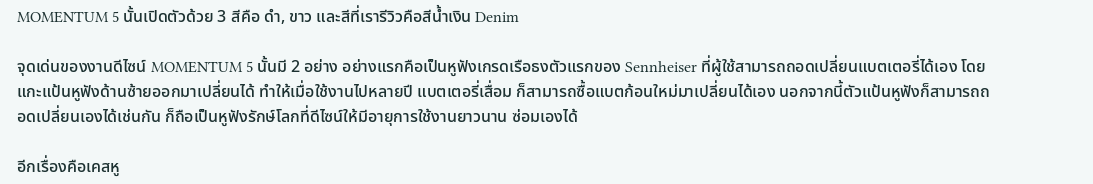MOMENTUM 5 นั้นเปิดตัวด้วย 3 สีคือ ดำ, ขาว และสีที่เรารีวิวคือสีน้ำเงิน Denim

จุดเด่นของงานดีไซน์ MOMENTUM 5 นั้นมี 2 อย่าง อย่างแรกคือเป็นหูฟังเกรดเรือธงตัวแรกของ Sennheiser ที่ผู้ใช้สามารถถอดเปลี่ยนแบตเตอรี่ได้เอง โดยแกะแป้นหูฟังด้านซ้ายออกมาเปลี่ยนได้ ทำให้เมื่อใช้งานไปหลายปี แบตเตอรี่เสื่อม ก็สามารถซื้อแบตก้อนใหม่มาเปลี่ยนได้เอง นอกจากนี้ตัวแป้นหูฟังก็สามารถถอดเปลี่ยนเองได้เช่นกัน ก็ถือเป็นหูฟังรักษ์โลกที่ดีไซน์ให้มีอายุการใช้งานยาวนาน ซ่อมเองได้

อีกเรื่องคือเคสหู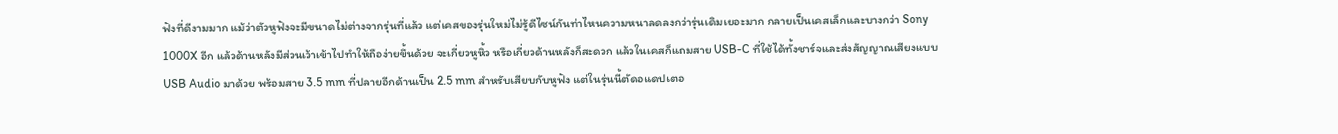ฟังที่ดีงามมาก แม้ว่าตัวหูฟังจะมีขนาดไม่ต่างจากรุ่นที่แล้ว แต่เคสของรุ่นใหม่ไม่รู้ดีไซน์กันท่าไหนความหนาลดลงกว่ารุ่นเดิมเยอะมาก กลายเป็นเคสเล็กและบางกว่า Sony 1000X อีก แล้วด้านหลังมีส่วนเว้าเข้าไปทำให้ถือง่ายขึ้นด้วย จะเกี่ยวหูหิ้ว หรือเกี่ยวด้านหลังก็สะดวก แล้วในเคสก็แถมสาย USB-C ที่ใช้ได้ทั้งชาร์จและส่งสัญญาณเสียงแบบ USB Audio มาด้วย พร้อมสาย 3.5 mm ที่ปลายอีกด้านเป็น 2.5 mm สำหรับเสียบกับหูฟัง แต่ในรุ่นนี้ตัดอแดปเตอ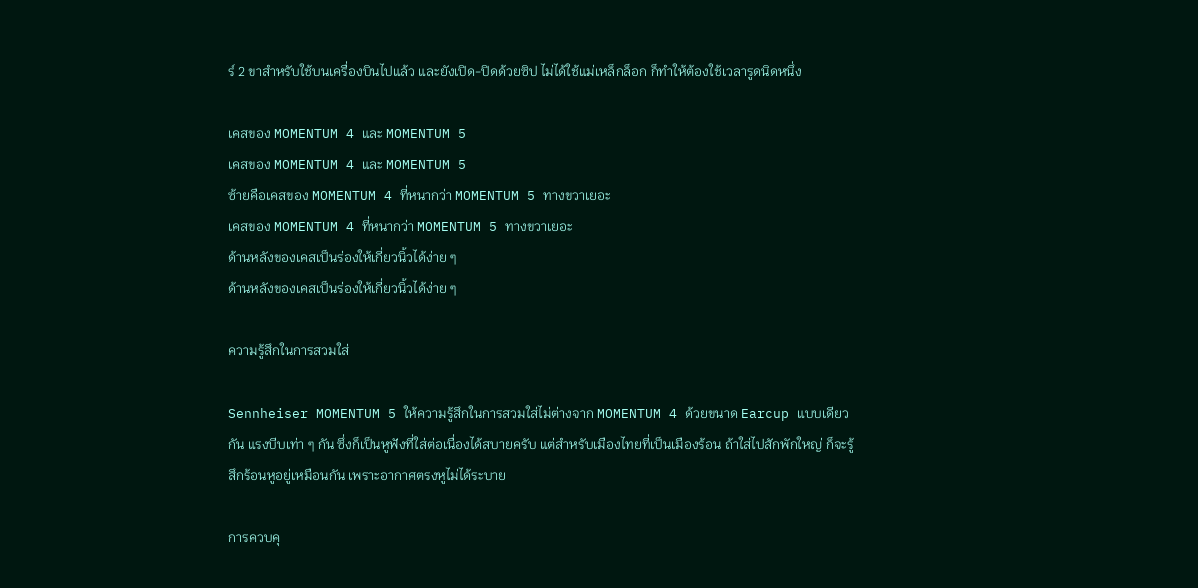ร์ 2 ขาสำหรับใช้บนเครื่องบินไปแล้ว และยังเปิด-ปิดด้วยซิป ไม่ได้ใช้แม่เหล็กล็อก ก็ทำให้ต้องใช้เวลารูดนิดหนึ่ง

เคสของ MOMENTUM 4 และ MOMENTUM 5
เคสของ MOMENTUM 4 และ MOMENTUM 5
ซ้ายคือเคสของ MOMENTUM 4 ที่หนากว่า MOMENTUM 5 ทางขวาเยอะ
เคสของ MOMENTUM 4 ที่หนากว่า MOMENTUM 5 ทางขวาเยอะ
ด้านหลังของเคสเป็นร่องให้เกี่ยวนิ้วได้ง่าย ๆ
ด้านหลังของเคสเป็นร่องให้เกี่ยวนิ้วได้ง่าย ๆ

ความรู้สึกในการสวมใส่

Sennheiser MOMENTUM 5 ให้ความรู้สึกในการสวมใส่ไม่ต่างจาก MOMENTUM 4 ด้วยขนาด Earcup แบบเดียวกัน แรงบีบเท่า ๆ กัน ซึ่งก็เป็นหูฟังที่ใส่ต่อเนื่องได้สบายครับ แต่สำหรับเมืองไทยที่เป็นเมืองร้อน ถ้าใส่ไปสักพักใหญ่ ก็จะรู้สึกร้อนหูอยู่เหมือนกัน เพราะอากาศตรงหูไม่ได้ระบาย

การควบคุ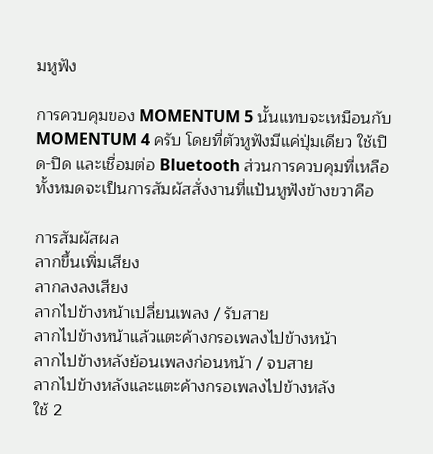มหูฟัง

การควบคุมของ MOMENTUM 5 นั้นแทบจะเหมือนกับ MOMENTUM 4 ครับ โดยที่ตัวหูฟังมีแค่ปุ่มเดียว ใช้เปิด-ปิด และเชื่อมต่อ Bluetooth ส่วนการควบคุมที่เหลือทั้งหมดจะเป็นการสัมผัสสั่งงานที่แป้นหูฟังข้างขวาคือ

การสัมผัสผล
ลากขึ้นเพิ่มเสียง
ลากลงลงเสียง
ลากไปข้างหน้าเปลี่ยนเพลง / รับสาย
ลากไปข้างหน้าแล้วแตะค้างกรอเพลงไปข้างหน้า
ลากไปข้างหลังย้อนเพลงก่อนหน้า / จบสาย
ลากไปข้างหลังและแตะค้างกรอเพลงไปข้างหลัง
ใช้ 2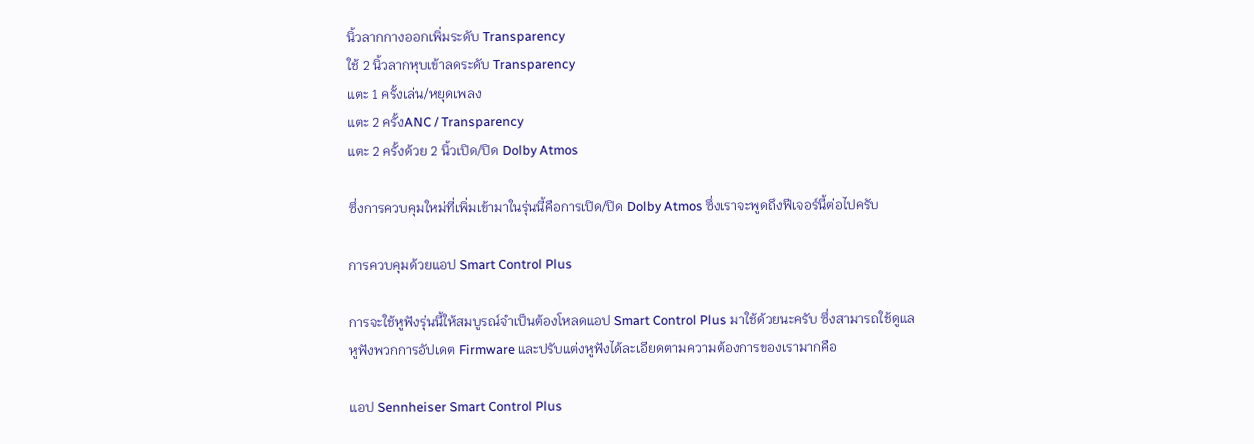นิ้วลากกางออกเพิ่มระดับ Transparency
ใช้ 2 นิ้วลากหุบเข้าลดระดับ Transparency
แตะ 1 ครั้งเล่น/หยุดเพลง
แตะ 2 ครั้งANC / Transparency
แตะ 2 ครั้งด้วย 2 นิ้วเปิด/ปิด Dolby Atmos

ซึ่งการควบคุมใหม่ที่เพิ่มเข้ามาในรุ่นนี้คือการเปิด/ปิด Dolby Atmos ซึ่งเราจะพูดถึงฟีเจอร์นี้ต่อไปครับ

การควบคุมด้วยแอป Smart Control Plus

การจะใช้หูฟังรุ่นนี้ให้สมบูรณ์จำเป็นต้องโหลดแอป Smart Control Plus มาใช้ด้วยนะครับ ซึ่งสามารถใช้ดูแลหูฟังพวกการอัปเดต Firmware และปรับแต่งหูฟังได้ละเอียดตามความต้องการของเรามากคือ

แอป Sennheiser Smart Control Plus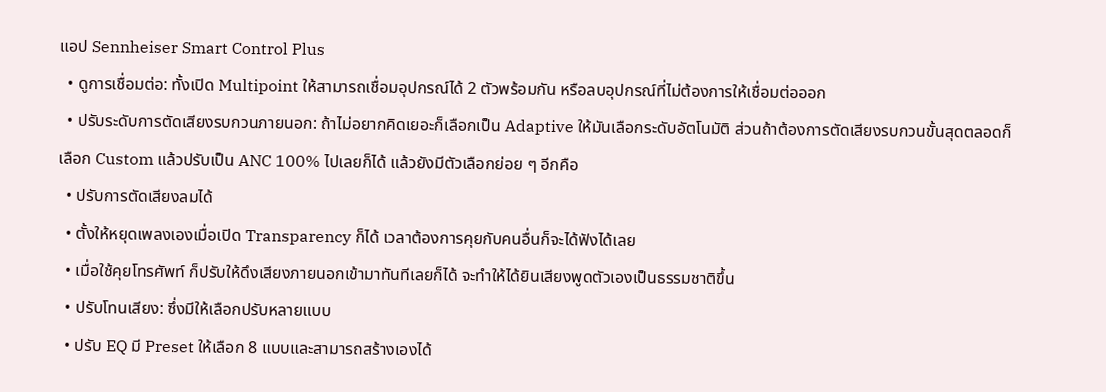แอป Sennheiser Smart Control Plus
  • ดูการเชื่อมต่อ: ทั้งเปิด Multipoint ให้สามารถเชื่อมอุปกรณ์ได้ 2 ตัวพร้อมกัน หรือลบอุปกรณ์ที่ไม่ต้องการให้เชื่อมต่อออก
  • ปรับระดับการตัดเสียงรบกวนภายนอก: ถ้าไม่อยากคิดเยอะก็เลือกเป็น Adaptive ให้มันเลือกระดับอัตโนมัติ ส่วนถ้าต้องการตัดเสียงรบกวนขั้นสุดตลอดก็เลือก Custom แล้วปรับเป็น ANC 100% ไปเลยก็ได้ แล้วยังมีตัวเลือกย่อย ๆ อีกคือ
  • ปรับการตัดเสียงลมได้
  • ตั้งให้หยุดเพลงเองเมื่อเปิด Transparency ก็ได้ เวลาต้องการคุยกับคนอื่นก็จะได้ฟังได้เลย
  • เมื่อใช้คุยโทรศัพท์ ก็ปรับให้ดึงเสียงภายนอกเข้ามาทันทีเลยก็ได้ จะทำให้ได้ยินเสียงพูดตัวเองเป็นธรรมชาติขึ้น
  • ปรับโทนเสียง: ซึ่งมีให้เลือกปรับหลายแบบ
  • ปรับ EQ มี Preset ให้เลือก 8 แบบและสามารถสร้างเองได้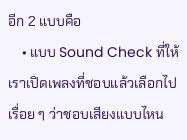อีก 2 แบบคือ
    • แบบ Sound Check ที่ให้เราเปิดเพลงที่ชอบแล้วเลือกไปเรื่อย ๆ ว่าชอบเสียงแบบไหน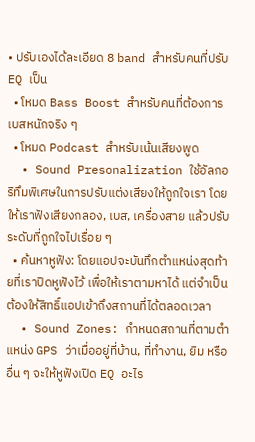• ปรับเองได้ละเอียด 8 band สำหรับคนที่ปรับ EQ เป็น
  • โหมด Bass Boost สำหรับคนที่ต้องการเบสหนักจริง ๆ
  • โหมด Podcast สำหรับเน้นเสียงพูด
  • Sound Presonalization ใช้อัลกอริทึมพิเศษในการปรับแต่งเสียงให้ถูกใจเรา โดยให้เราฟังเสียงกลอง, เบส, เครื่องสาย แล้วปรับระดับที่ถูกใจไปเรื่อย ๆ
  • ค้นหาหูฟัง: โดยแอปจะบันทึกตำแหน่งสุดท้ายที่เราปิดหูฟังไว้ เพื่อให้เราตามหาได้ แต่จำเป็นต้องให้สิทธิ์แอปเข้าถึงสถานที่ได้ตลอดเวลา
  • Sound Zones: กำหนดสถานที่ตามตำแหน่ง GPS ว่าเมื่ออยู่ที่บ้าน, ที่ทำงาน, ยิม หรืออื่น ๆ จะให้หูฟังเปิด EQ อะไร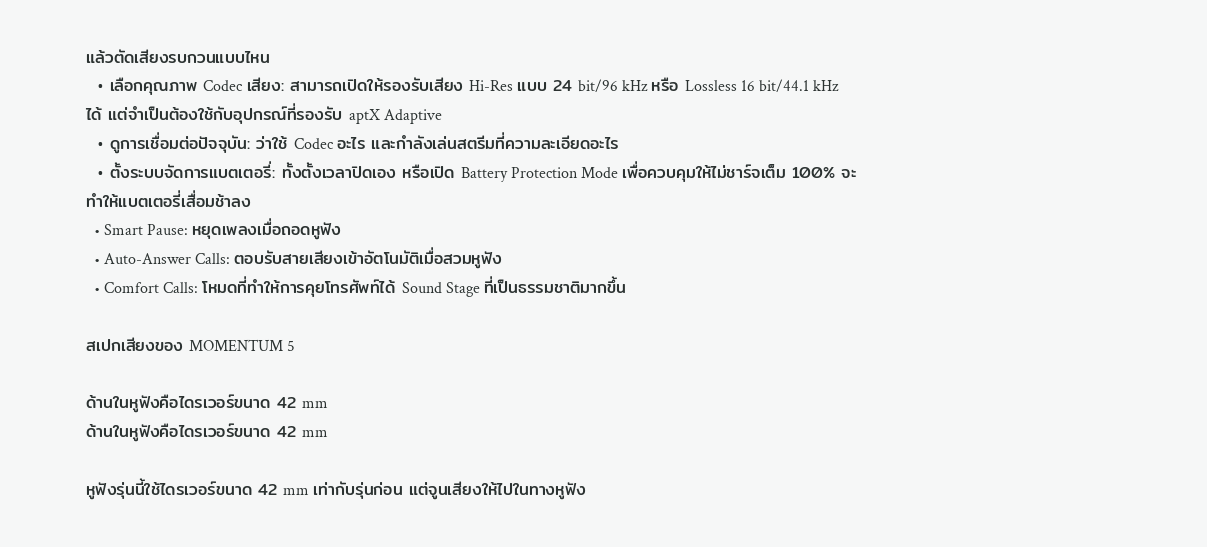แล้วตัดเสียงรบกวนแบบไหน
  • เลือกคุณภาพ Codec เสียง: สามารถเปิดให้รองรับเสียง Hi-Res แบบ 24 bit/96 kHz หรือ Lossless 16 bit/44.1 kHz ได้ แต่จำเป็นต้องใช้กับอุปกรณ์ที่รองรับ aptX Adaptive
  • ดูการเชื่อมต่อปัจจุบัน: ว่าใช้ Codec อะไร และกำลังเล่นสตรีมที่ความละเอียดอะไร
  • ตั้งระบบจัดการแบตเตอรี่: ทั้งตั้งเวลาปิดเอง หรือเปิด Battery Protection Mode เพื่อควบคุมให้ไม่ชาร์จเต็ม 100% จะทำให้แบตเตอรี่เสื่อมช้าลง
  • Smart Pause: หยุดเพลงเมื่อถอดหูฟัง
  • Auto-Answer Calls: ตอบรับสายเสียงเข้าอัตโนมัติเมื่อสวมหูฟัง
  • Comfort Calls: โหมดที่ทำให้การคุยโทรศัพท์ได้ Sound Stage ที่เป็นธรรมชาติมากขึ้น

สเปกเสียงของ MOMENTUM 5

ด้านในหูฟังคือไดรเวอร์ขนาด 42 mm
ด้านในหูฟังคือไดรเวอร์ขนาด 42 mm

หูฟังรุ่นนี้ใช้ไดรเวอร์ขนาด 42 mm เท่ากับรุ่นก่อน แต่จูนเสียงให้ไปในทางหูฟัง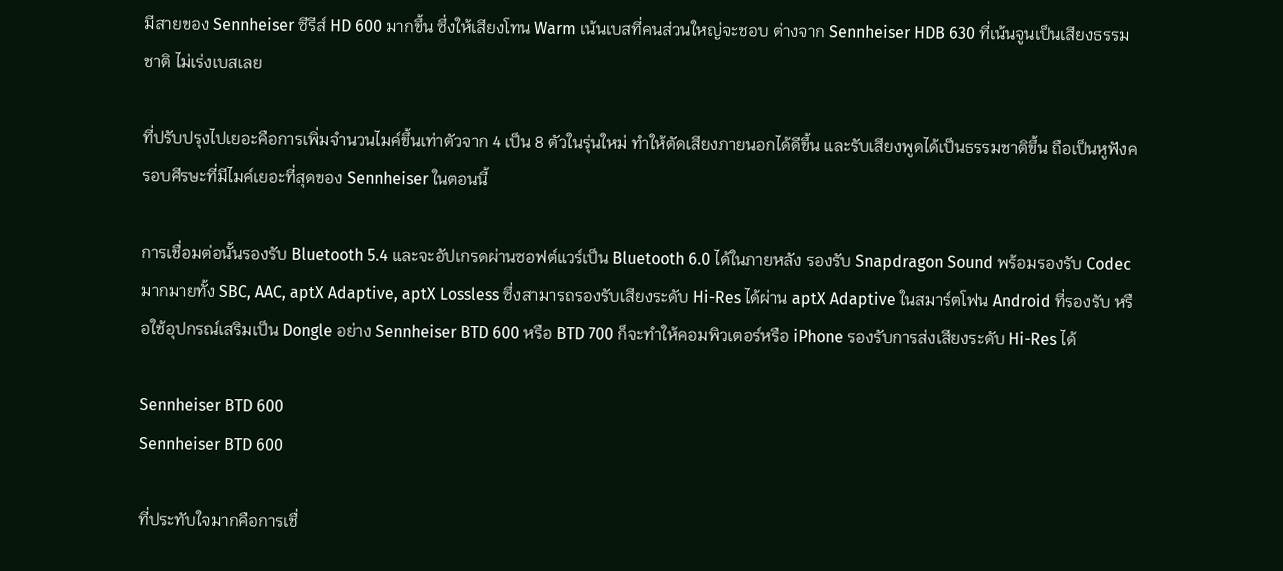มีสายของ Sennheiser ซีรีส์ HD 600 มากขึ้น ซึ่งให้เสียงโทน Warm เน้นเบสที่คนส่วนใหญ่จะชอบ ต่างจาก Sennheiser HDB 630 ที่เน้นจูนเป็นเสียงธรรมชาติ ไม่เร่งเบสเลย

ที่ปรับปรุงไปเยอะคือการเพิ่มจำนวนไมค์ขึ้นเท่าตัวจาก 4 เป็น 8 ตัวในรุ่นใหม่ ทำให้ตัดเสียงภายนอกได้ดีขึ้น และรับเสียงพูดได้เป็นธรรมชาติขึ้น ถือเป็นหูฟังครอบศีรษะที่มีไมค์เยอะที่สุดของ Sennheiser ในตอนนี้

การเชื่อมต่อนั้นรองรับ Bluetooth 5.4 และจะอัปเกรดผ่านซอฟต์แวร์เป็น Bluetooth 6.0 ได้ในภายหลัง รองรับ Snapdragon Sound พร้อมรองรับ Codec มากมายทั้ง SBC, AAC, aptX Adaptive, aptX Lossless ซึ่งสามารถรองรับเสียงระดับ Hi-Res ได้ผ่าน aptX Adaptive ในสมาร์ตโฟน Android ที่รองรับ หรือใช้อุปกรณ์เสริมเป็น Dongle อย่าง Sennheiser BTD 600 หรือ BTD 700 ก็จะทำให้คอมพิวเตอร์หรือ iPhone รองรับการส่งเสียงระดับ Hi-Res ได้

Sennheiser BTD 600
Sennheiser BTD 600

ที่ประทับใจมากคือการเชื่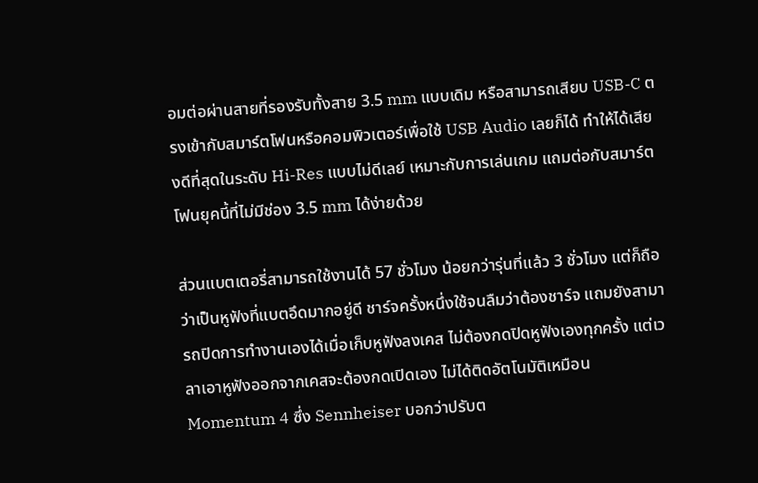อมต่อผ่านสายที่รองรับทั้งสาย 3.5 mm แบบเดิม หรือสามารถเสียบ USB-C ตรงเข้ากับสมาร์ตโฟนหรือคอมพิวเตอร์เพื่อใช้ USB Audio เลยก็ได้ ทำให้ได้เสียงดีที่สุดในระดับ Hi-Res แบบไม่ดีเลย์ เหมาะกับการเล่นเกม แถมต่อกับสมาร์ตโฟนยุคนี้ที่ไม่มีช่อง 3.5 mm ได้ง่ายด้วย

ส่วนแบตเตอรี่สามารถใช้งานได้ 57 ชั่วโมง น้อยกว่ารุ่นที่แล้ว 3 ชั่วโมง แต่ก็ถือว่าเป็นหูฟังที่แบตอึดมากอยู่ดี ชาร์จครั้งหนึ่งใช้จนลืมว่าต้องชาร์จ แถมยังสามารถปิดการทำงานเองได้เมื่อเก็บหูฟังลงเคส ไม่ต้องกดปิดหูฟังเองทุกครั้ง แต่เวลาเอาหูฟังออกจากเคสจะต้องกดเปิดเอง ไม่ได้ติดอัตโนมัติเหมือน Momentum 4 ซึ่ง Sennheiser บอกว่าปรับต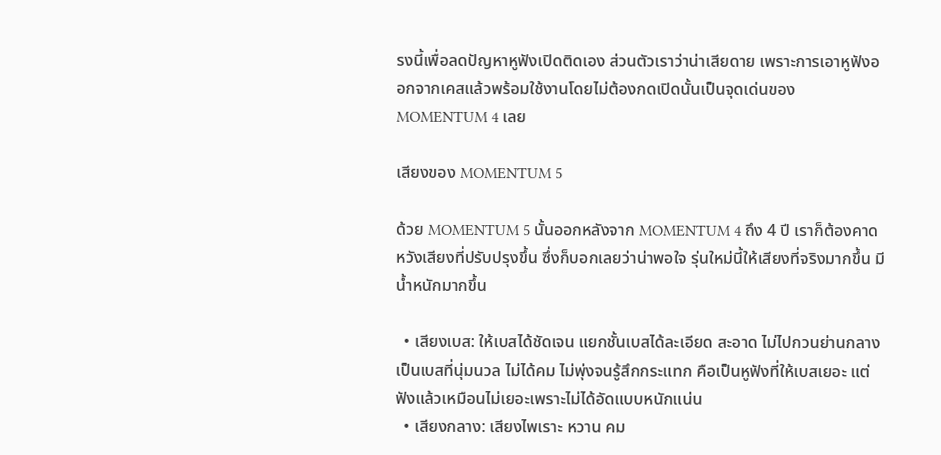รงนี้เพื่อลดปัญหาหูฟังเปิดติดเอง ส่วนตัวเราว่าน่าเสียดาย เพราะการเอาหูฟังออกจากเคสแล้วพร้อมใช้งานโดยไม่ต้องกดเปิดนั้นเป็นจุดเด่นของ MOMENTUM 4 เลย

เสียงของ MOMENTUM 5

ด้วย MOMENTUM 5 นั้นออกหลังจาก MOMENTUM 4 ถึง 4 ปี เราก็ต้องคาดหวังเสียงที่ปรับปรุงขึ้น ซึ่งก็บอกเลยว่าน่าพอใจ รุ่นใหม่นี้ให้เสียงที่จริงมากขึ้น มีน้ำหนักมากขึ้น

  • เสียงเบส: ให้เบสได้ชัดเจน แยกชั้นเบสได้ละเอียด สะอาด ไม่ไปกวนย่านกลาง เป็นเบสที่นุ่มนวล ไม่ได้คม ไม่พุ่งจนรู้สึกกระแทก คือเป็นหูฟังที่ให้เบสเยอะ แต่ฟังแล้วเหมือนไม่เยอะเพราะไม่ได้อัดแบบหนักแน่น
  • เสียงกลาง: เสียงไพเราะ หวาน คม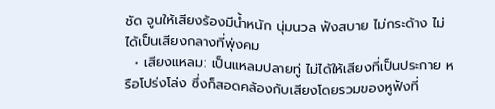ชัด จูนให้เสียงร้องมีน้ำหนัก นุ่มนวล ฟังสบาย ไม่กระด้าง ไม่ได้เป็นเสียงกลางที่พุ่งคม
  • เสียงแหลม: เป็นแหลมปลายทู่ ไม่ได้ให้เสียงที่เป็นประกาย หรือโปร่งโล่ง ซึ่งก็สอดคล้องกับเสียงโดยรวมของหูฟังที่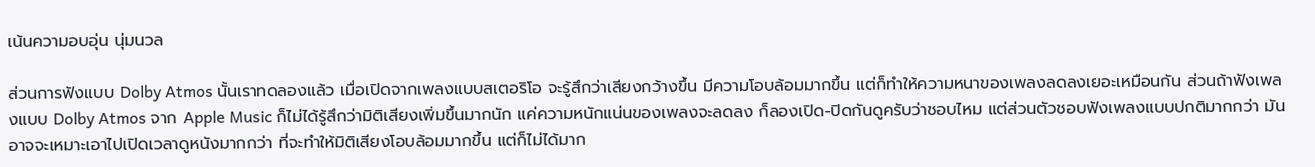เน้นความอบอุ่น นุ่มนวล

ส่วนการฟังแบบ Dolby Atmos นั้นเราทดลองแล้ว เมื่อเปิดจากเพลงแบบสเตอริโอ จะรู้สึกว่าเสียงกว้างขึ้น มีความโอบล้อมมากขึ้น แต่ก็ทำให้ความหนาของเพลงลดลงเยอะเหมือนกัน ส่วนถ้าฟังเพลงแบบ Dolby Atmos จาก Apple Music ก็ไม่ได้รู้สึกว่ามิติเสียงเพิ่มขึ้นมากนัก แค่ความหนักแน่นของเพลงจะลดลง ก็ลองเปิด-ปิดกันดูครับว่าชอบไหม แต่ส่วนตัวชอบฟังเพลงแบบปกติมากกว่า มันอาจจะเหมาะเอาไปเปิดเวลาดูหนังมากกว่า ที่จะทำให้มิติเสียงโอบล้อมมากขึ้น แต่ก็ไม่ได้มาก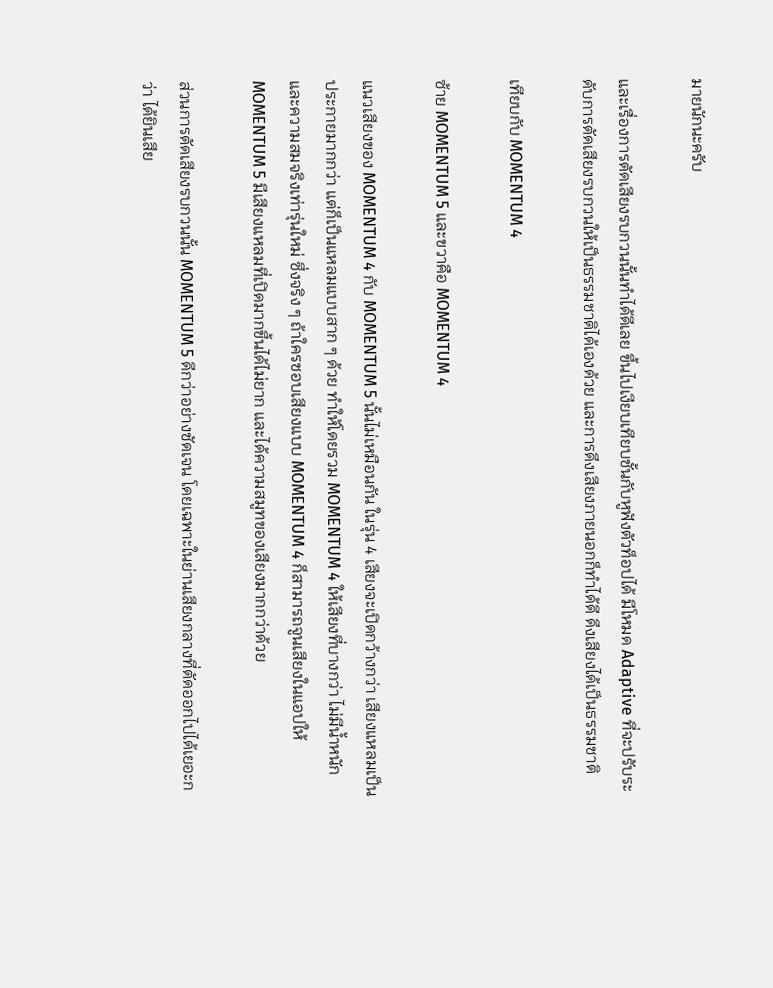มายนักนะครับ

และเรื่องการตัดเสียงรบกวนนั้นทำได้ดีเลย ขึ้นไปเงียบเทียบชั้นกับหูฟังตัวท็อปได้ มีโหมด Adaptive ที่จะปรับระดับการตัดเสียงรบกวนให้เป็นธรรมชาติได้เองด้วย และการดึงเสียงภายนอกก็ทำได้ดี ดึงเสียงได้เป็นธรรมชาติ

เทียบกับ MOMENTUM 4

ซ้าย MOMENTUM 5 และขวาคือ MOMENTUM 4

แนวเสียงของ MOMENTUM 4 กับ MOMENTUM 5 นั้นไม่เหมือนกัน ในรุ่น 4 เสียงจะเปิดกว้างกว่า เสียงแหลมเป็นประกายมากกว่า แต่ก็เป็นแหลมแบบสาก ๆ ด้วย ทำให้โดยรวม MOMENTUM 4 ให้เสียงที่บางกว่า ไม่มีน้ำหนักและความสมจริงเท่ารุ่นใหม่ ซึ่งจริง ๆ ถ้าใครชอบเสียงแบบ MOMENTUM 4 ก็สามารถจูนเสียงในแอปให้ MOMENTUM 5 มีเสียงแหลมที่เปิดมากขึ้นได้ไม่ยาก และได้ความสมูทของเสียงมากกว่าด้วย

ส่วนการตัดเสียงรบกวนนั้น MOMENTUM 5 ดีกว่าอย่างชัดเจน โดยเฉพาะในย่านเสียงกลางที่ตัดออกไปได้เยอะกว่า ได้ยินเสีย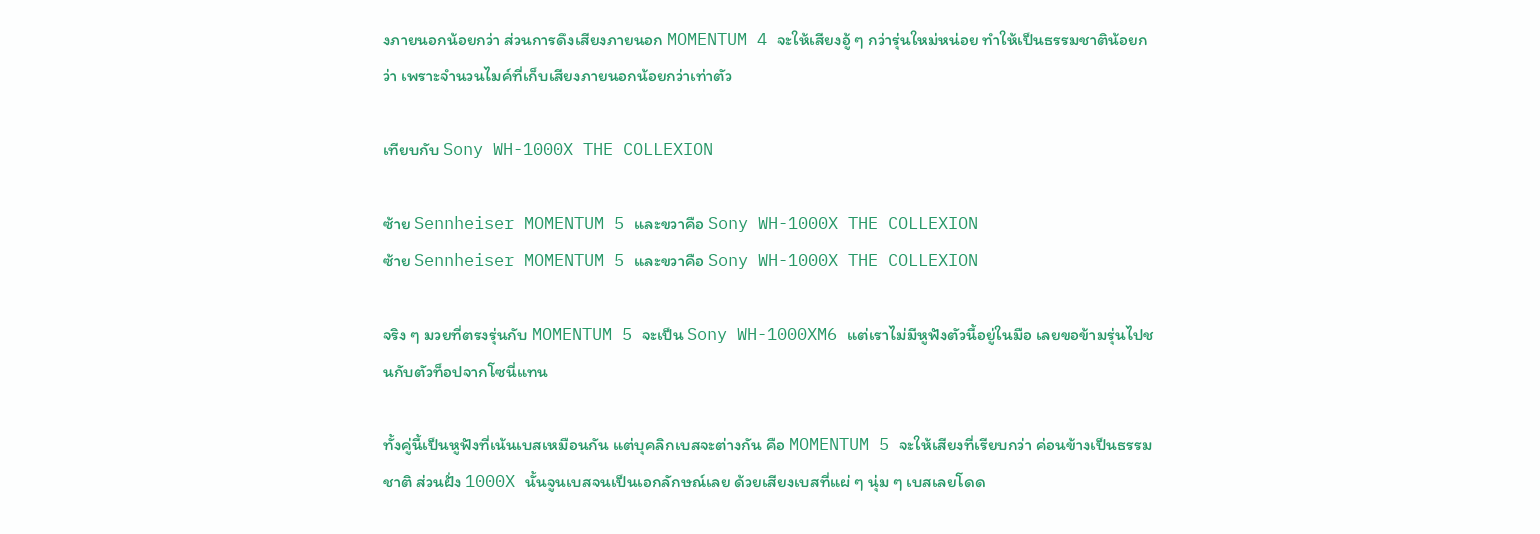งภายนอกน้อยกว่า ส่วนการดึงเสียงภายนอก MOMENTUM 4 จะให้เสียงอู้ ๆ กว่ารุ่นใหม่หน่อย ทำให้เป็นธรรมชาติน้อยกว่า เพราะจำนวนไมค์ที่เก็บเสียงภายนอกน้อยกว่าเท่าตัว

เทียบกับ Sony WH-1000X THE COLLEXION

ซ้าย Sennheiser MOMENTUM 5 และขวาคือ Sony WH-1000X THE COLLEXION
ซ้าย Sennheiser MOMENTUM 5 และขวาคือ Sony WH-1000X THE COLLEXION

จริง ๆ มวยที่ตรงรุ่นกับ MOMENTUM 5 จะเป็น Sony WH-1000XM6 แต่เราไม่มีหูฟังตัวนี้อยู่ในมือ เลยขอข้ามรุ่นไปชนกับตัวท็อปจากโซนี่แทน

ทั้งคู่นี้เป็นหูฟังที่เน้นเบสเหมือนกัน แต่บุคลิกเบสจะต่างกัน คือ MOMENTUM 5 จะให้เสียงที่เรียบกว่า ค่อนข้างเป็นธรรมชาติ ส่วนฝั่ง 1000X นั้นจูนเบสจนเป็นเอกลักษณ์เลย ด้วยเสียงเบสที่แผ่ ๆ นุ่ม ๆ เบสเลยโดด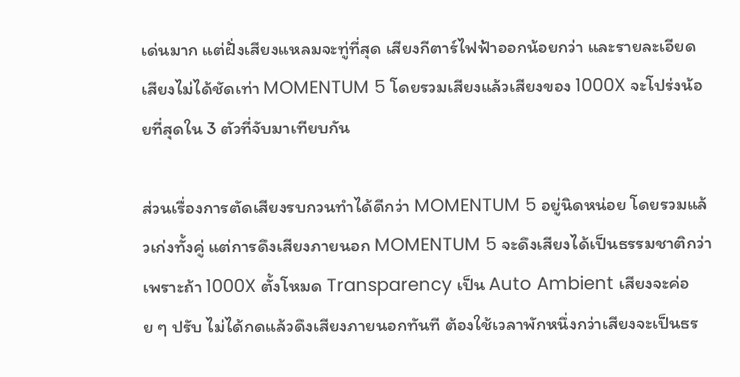เด่นมาก แต่ฝั่งเสียงแหลมจะทู่ที่สุด เสียงกีตาร์ไฟฟ้าออกน้อยกว่า และรายละเอียดเสียงไม่ได้ชัดเท่า MOMENTUM 5 โดยรวมเสียงแล้วเสียงของ 1000X จะโปร่งน้อยที่สุดใน 3 ตัวที่จับมาเทียบกัน

ส่วนเรื่องการตัดเสียงรบกวนทำได้ดีกว่า MOMENTUM 5 อยู่นิดหน่อย โดยรวมแล้วเก่งทั้งคู่ แต่การดึงเสียงภายนอก MOMENTUM 5 จะดึงเสียงได้เป็นธรรมชาติกว่า เพราะถ้า 1000X ตั้งโหมด Transparency เป็น Auto Ambient เสียงจะค่อย ๆ ปรับ ไม่ได้กดแล้วดึงเสียงภายนอกทันที ต้องใช้เวลาพักหนึ่งกว่าเสียงจะเป็นธร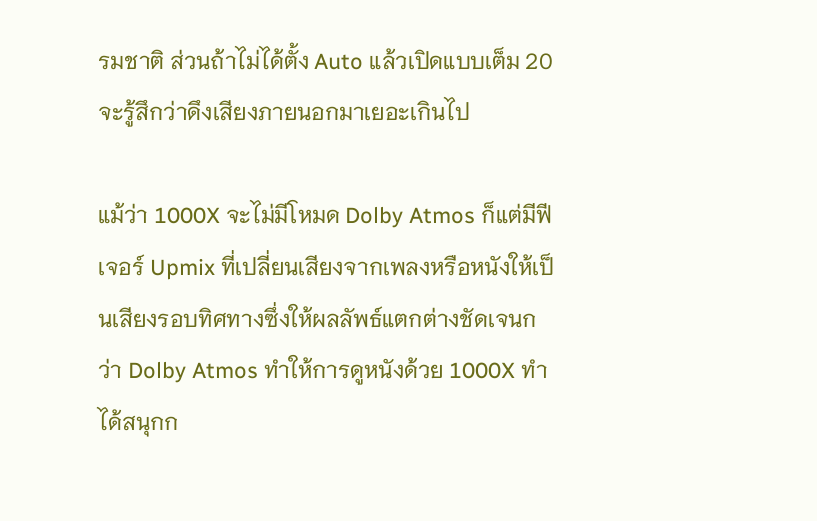รมชาติ ส่วนถ้าไม่ได้ตั้ง Auto แล้วเปิดแบบเต็ม 20 จะรู้สึกว่าดึงเสียงภายนอกมาเยอะเกินไป

แม้ว่า 1000X จะไม่มีโหมด Dolby Atmos ก็แต่มีฟีเจอร์ Upmix ที่เปลี่ยนเสียงจากเพลงหรือหนังให้เป็นเสียงรอบทิศทางซึ่งให้ผลลัพธ์แตกต่างชัดเจนกว่า Dolby Atmos ทำให้การดูหนังด้วย 1000X ทำได้สนุกก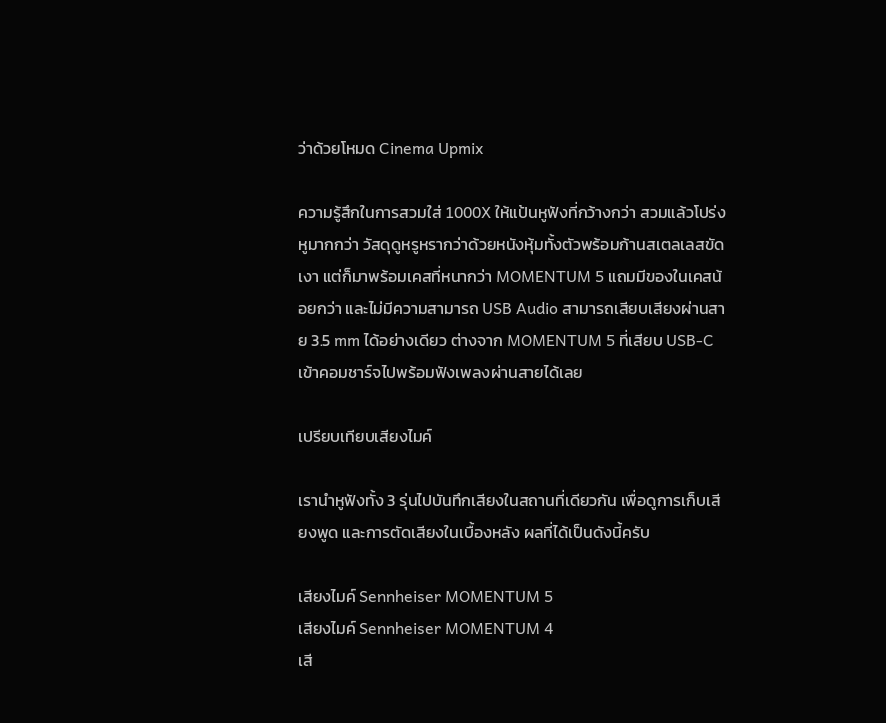ว่าด้วยโหมด Cinema Upmix

ความรู้สึกในการสวมใส่ 1000X ให้แป้นหูฟังที่กว้างกว่า สวมแล้วโปร่งหูมากกว่า วัสดุดูหรูหรากว่าด้วยหนังหุ้มทั้งตัวพร้อมก้านสเตลเลสขัดเงา แต่ก็มาพร้อมเคสที่หนากว่า MOMENTUM 5 แถมมีของในเคสน้อยกว่า และไม่มีความสามารถ USB Audio สามารถเสียบเสียงผ่านสาย 3.5 mm ได้อย่างเดียว ต่างจาก MOMENTUM 5 ที่เสียบ USB-C เข้าคอมชาร์จไปพร้อมฟังเพลงผ่านสายได้เลย

เปรียบเทียบเสียงไมค์

เรานำหูฟังทั้ง 3 รุ่นไปบันทึกเสียงในสถานที่เดียวกัน เพื่อดูการเก็บเสียงพูด และการตัดเสียงในเบื้องหลัง ผลที่ได้เป็นดังนี้ครับ

เสียงไมค์ Sennheiser MOMENTUM 5
เสียงไมค์ Sennheiser MOMENTUM 4
เสี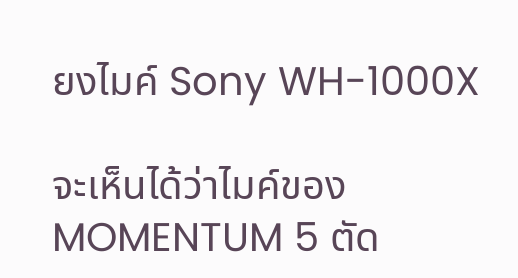ยงไมค์ Sony WH-1000X

จะเห็นได้ว่าไมค์ของ MOMENTUM 5 ตัด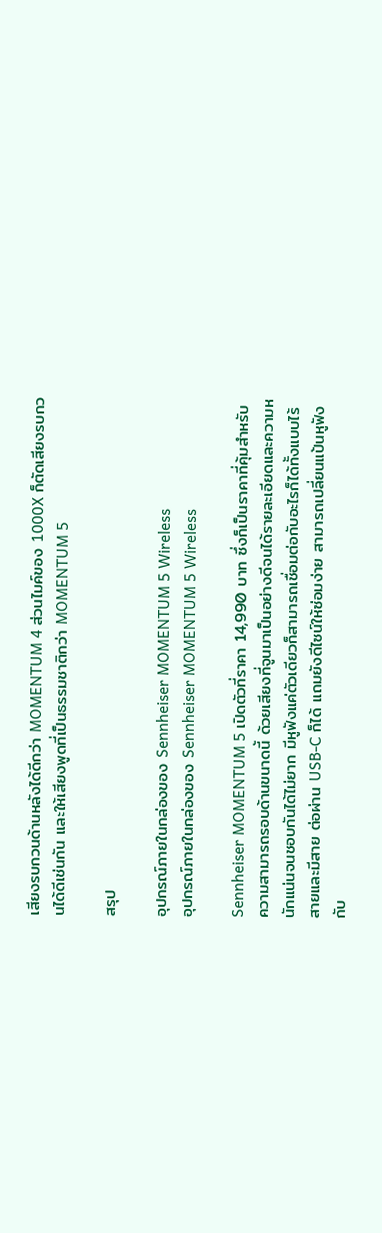เสียงรบกวนด้านหลังได้ดีกว่า MOMENTUM 4 ส่วนไมค์ของ 1000X ก็ตัดเสียงรบกวนได้ดีเช่นกัน และให้เสียงพูดที่เป็นธรรมชาติกว่า MOMENTUM 5

สรุป

อุปกรณ์ภายในกล่องของ Sennheiser MOMENTUM 5 Wireless
อุปกรณ์ภายในกล่องของ Sennheiser MOMENTUM 5 Wireless

Sennheiser MOMENTUM 5 เปิดตัวที่ราคา 14,990 บาท ซึ่งก็เป็นราคาที่คุ้มสำหรับความสามารถรอบด้านขนาดนี้ ด้วยเสียงที่จูนมาเป็นอย่างดีจนได้รายละเอียดและความหนักแน่นจนชอบกันได้ไม่ยาก มีหูฟังแค่ตัวเดียวก็สามารถเชื่อมต่อกับอะไรก็ได้ทั้งแบบไร้สายและมีสาย ต่อผ่าน USB-C ก็ได้ แถมยังดีไซน์ให้ซ่อมง่าย สามารถเปลี่ยนแป้นหูฟังกับ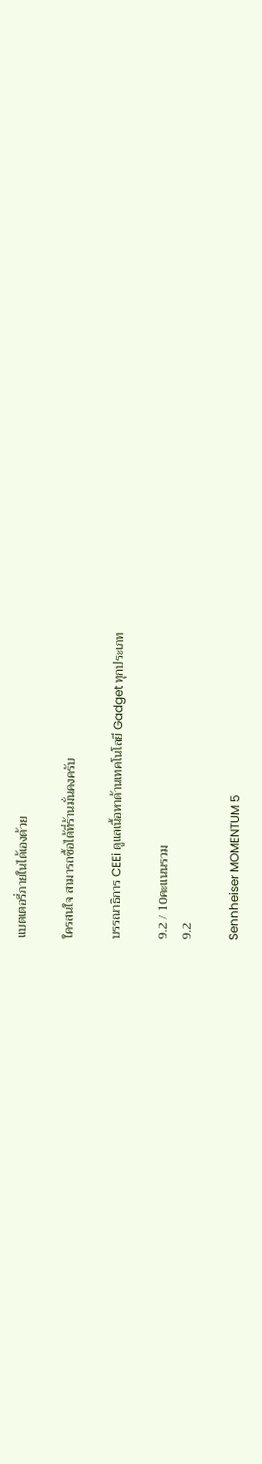แบตเตอรี่ภายในได้เองด้วย

ใครสนใจ สามารถซื้อได้ที่ร้านมั่นคงครับ

บรรณาธิการ CEEi ดูแลเนื้อหาด้านเทคโนโลยี Gadget ทุกประเภท

9.2 / 10คะแนนรวม
9.2

Sennheiser MOMENTUM 5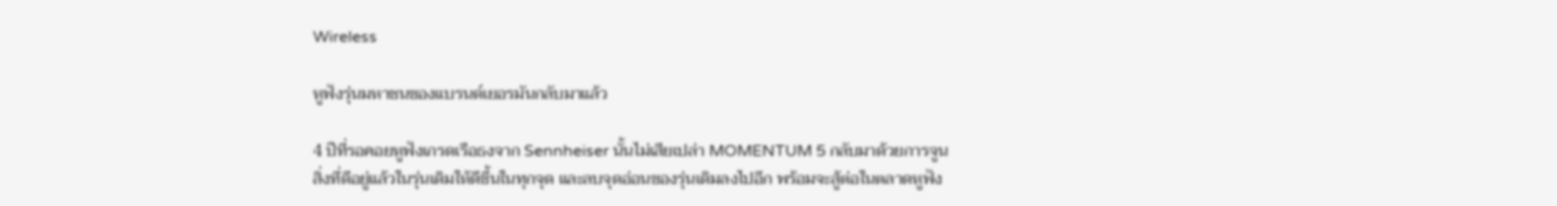Wireless

หูฟังรุ่นมหาชนของแบรนด์เยอรมันกลับมาแล้ว

4 ปีที่รอคอยหูฟังเกรดเรือธงจาก Sennheiser นั้นไม่เสียเปล่า MOMENTUM 5 กลับมาด้วยการจูนสิ่งที่ดีอยู่แล้วในรุ่นเดิมให้ดีขึ้นในทุกจุด และลบจุดอ่อนของรุ่นเดิมลงไปอีก พร้อมจะสู้ต่อในตลาดหูฟัง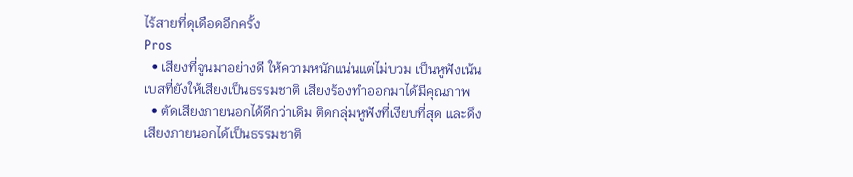ไร้สายที่ดุเดือดอีกครั้ง
Pros
  • เสียงที่จูนมาอย่างดี ให้ความหนักแน่นแต่ไม่บวม เป็นหูฟังเน้นเบสที่ยังให้เสียงเป็นธรรมชาติ เสียงร้องทำออกมาได้มีคุณภาพ
  • ตัดเสียงภายนอกได้ดีกว่าเดิม ติดกลุ่มหูฟังที่เงียบที่สุด และดึงเสียงภายนอกได้เป็นธรรมชาติ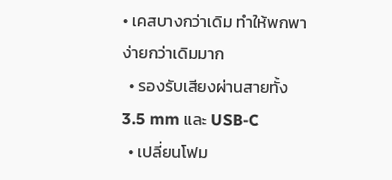• เคสบางกว่าเดิม ทำให้พกพาง่ายกว่าเดิมมาก
  • รองรับเสียงผ่านสายทั้ง 3.5 mm และ USB-C
  • เปลี่ยนโฟม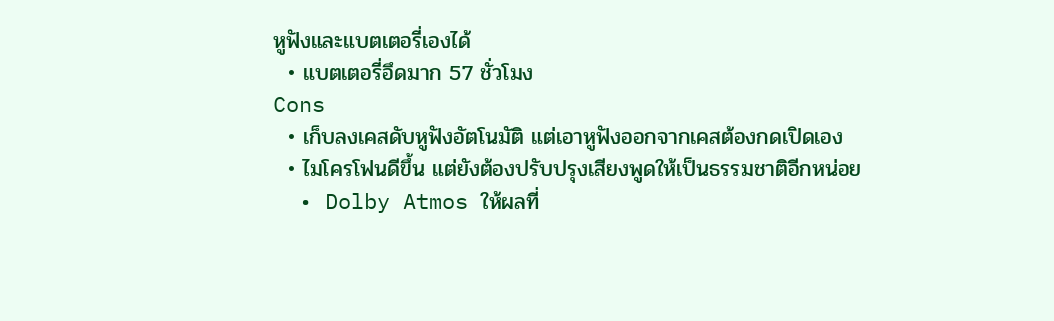หูฟังและแบตเตอรี่เองได้
  • แบตเตอรี่อึดมาก 57 ชั่วโมง
Cons
  • เก็บลงเคสดับหูฟังอัตโนมัติ แต่เอาหูฟังออกจากเคสต้องกดเปิดเอง
  • ไมโครโฟนดีขึ้น แต่ยังต้องปรับปรุงเสียงพูดให้เป็นธรรมชาติอีกหน่อย
  • Dolby Atmos ให้ผลที่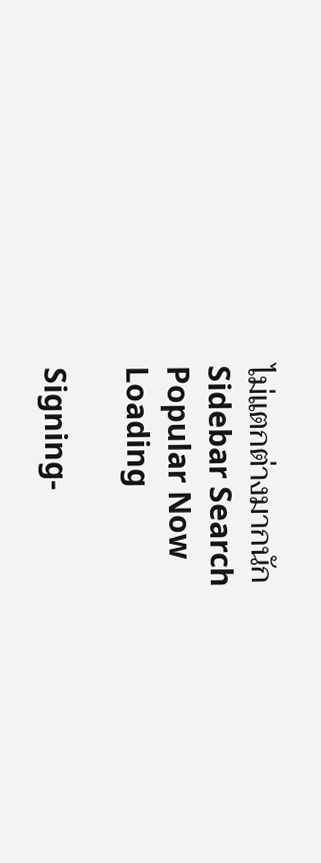ไม่แตกต่างมากนัก
Sidebar Search
Popular Now
Loading

Signing-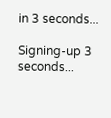in 3 seconds...

Signing-up 3 seconds...